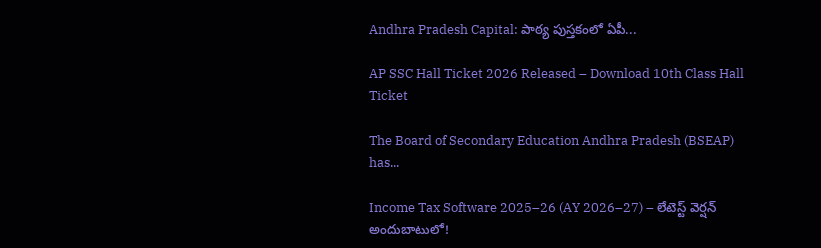Andhra Pradesh Capital: పాఠ్య పుస్తకంలో ఏపీ...

AP SSC Hall Ticket 2026 Released – Download 10th Class Hall Ticket

The Board of Secondary Education Andhra Pradesh (BSEAP) has...

Income Tax Software 2025–26 (AY 2026–27) – లేటెస్ట్ వెర్షన్ అందుబాటులో!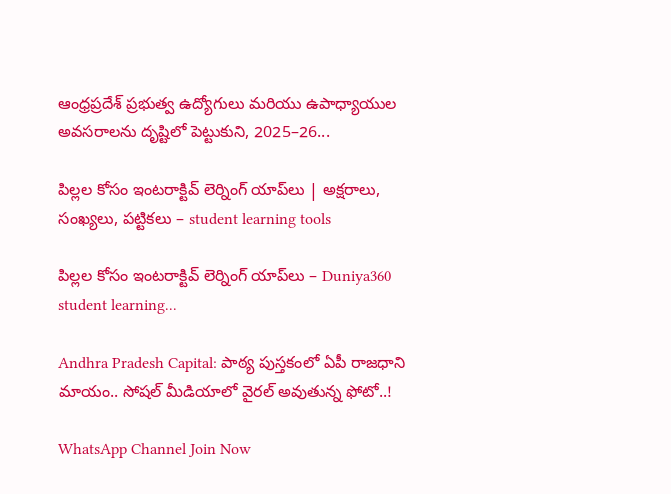ఆంధ్రప్రదేశ్ ప్రభుత్వ ఉద్యోగులు మరియు ఉపాధ్యాయుల అవసరాలను దృష్టిలో పెట్టుకుని, 2025–26...

పిల్లల కోసం ఇంటరాక్టివ్ లెర్నింగ్ యాప్‌లు | అక్షరాలు, సంఖ్యలు, పట్టికలు – student learning tools

పిల్లల కోసం ఇంటరాక్టివ్ లెర్నింగ్ యాప్‌లు – Duniya360 student learning...

Andhra Pradesh Capital: పాఠ్య పుస్తకంలో ఏపీ రాజధాని మాయం.. సోషల్ మీడియాలో వైరల్ అవుతున్న ఫోటో..!

WhatsApp Channel Join Now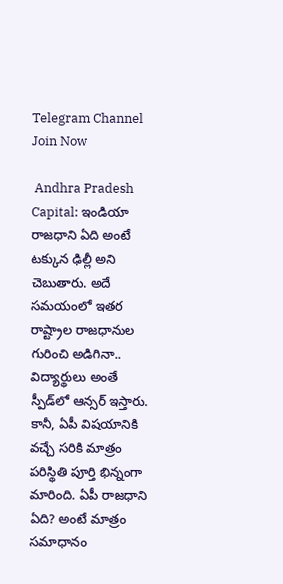Telegram Channel Join Now

 Andhra Pradesh Capital: ఇండియా రాజధాని ఏది అంటే టక్కున ఢిల్లీ అని చెబుతారు. అదే సమయంలో ఇతర రాష్ట్రాల రాజధానుల గురించి అడిగినా.. విద్యార్థులు అంతే స్పీడ్‌లో ఆన్సర్ ఇస్తారు. కానీ, ఏపీ విషయానికి వచ్చే సరికి మాత్రం పరిస్థితి పూర్తి భిన్నంగా మారింది. ఏపీ రాజధాని ఏది? అంటే మాత్రం సమాధానం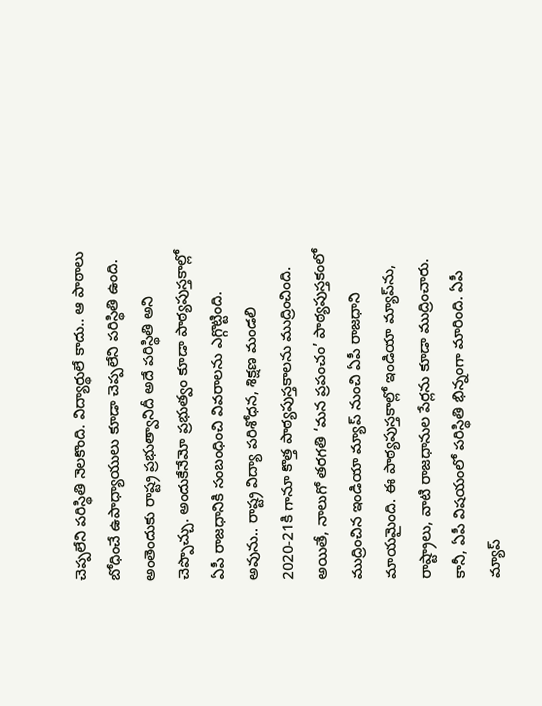చెప్పలేని పరిస్థితి నెలకొంది. విద్యార్థులే కాదు.. ఆ పాఠాలు బోధించే ఉపాధ్యాయులు కూడా చెప్పలేని పరిస్థితి ఉంది. అంతెందుకు రాష్ట్ర ప్రభుత్వానిదీ అదే పరిస్థితి అని చెప్పొచ్చు. అందుకేనేమో ప్రభుత్వం కూడా పాఠ్యపుస్తకాల్లో ఏపీ రాజధానికి సంబంధించి వివరాలను ఎగ్గొట్టింది. అవును.. రాష్ట్ర విద్యా పరిశోధన, శిక్షణ మండలి 2020-21కి గానూ కొత్త పాఠ్యపుస్తకాలను ముద్రించింది. అయితే, నాలుగో తరగతి ‘మన ప్రపంచం’ పాఠ్యపుస్తకంలో ముద్రించిన ఇండియా మ్యాప్ నుంచి ఏపీ రాజధాని మాయమైంది. ఈ పాఠ్యపుస్తకాల్లో ఇండియా మ్యాప్‌ను, రాష్ట్రాలు, వాటి రాజధానుల పేర్లను కూడా ముద్రించారు. కానీ, ఏపీ విషయంలో పరిస్థితి భిన్నంగా మారింది. ఏపీ మ్యాప్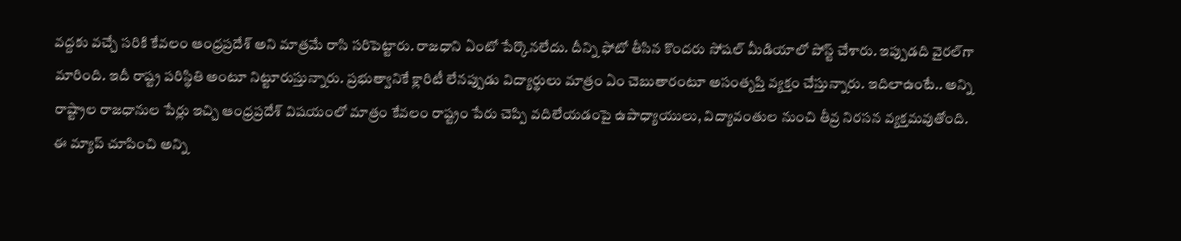వద్దకు వచ్చే సరికి కేవలం ఆంధ్రప్రదేశ్ అని మాత్రమే రాసి సరిపెట్టారు. రాజధాని ఏంటో పేర్కొనలేదు. దీన్ని ఫోటో తీసిన కొందరు సోషల్ మీడియాలో పోస్ట్ చేశారు. ఇప్పుడది వైరల్‌గా మారింది. ఇదీ రాష్ట్ర పరిస్థితి అంటూ నిట్టూరుస్తున్నారు. ప్రభుత్వానికే క్లారిటీ లేనప్పుడు విద్యార్థులు మాత్రం ఏం చెబుతారంటూ అసంతృప్తి వ్యక్తం చేస్తున్నారు. ఇదిలాఉంటే.. అన్ని రాష్ట్రాల రాజధానుల పేర్లు ఇచ్చి ఆంధ్రప్రదేశ్ విషయంలో మాత్రం కేవలం రాష్ట్రం పేరు చెప్పి వదిలేయడంపై ఉపాధ్యాయులు, విద్యావంతుల నుంచి తీవ్ర నిరసన వ్యక్తమవుతోంది. ఈ మ్యాప్ చూపించి అన్ని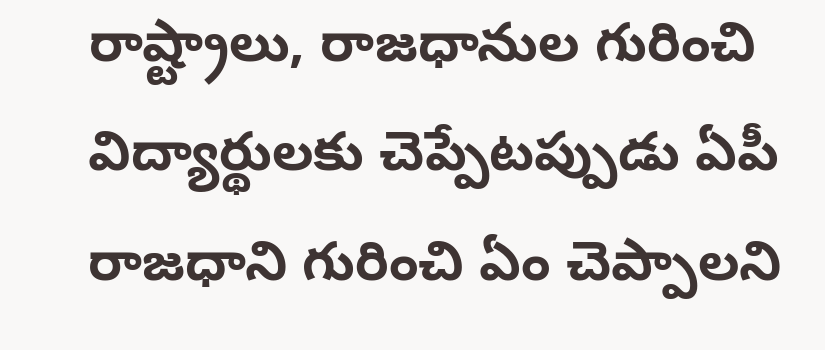రాష్ట్రాలు, రాజధానుల గురించి విద్యార్థులకు చెప్పేటప్పుడు ఏపీ రాజధాని గురించి ఏం చెప్పాలని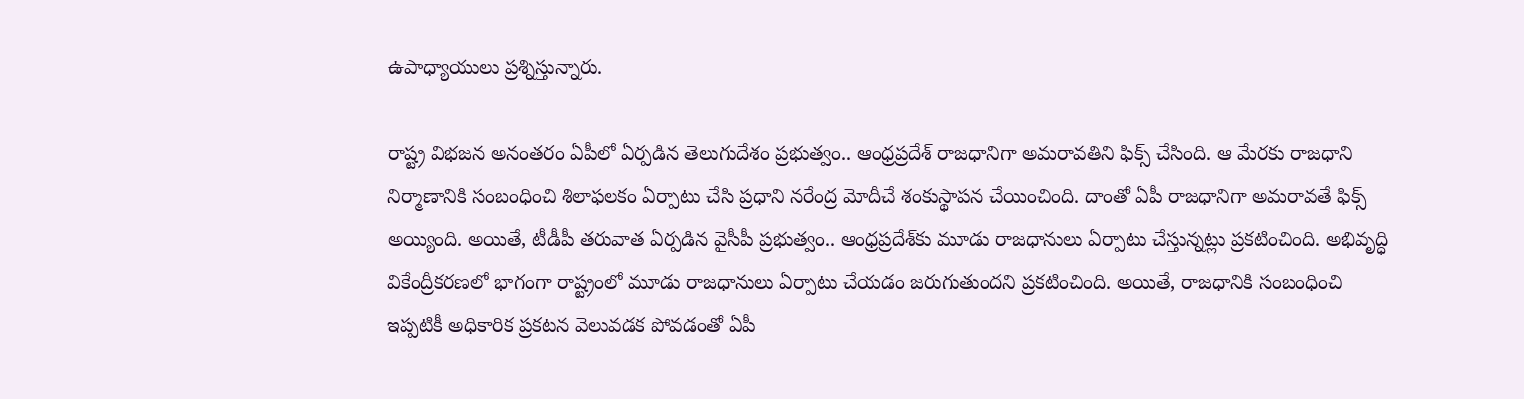ఉపాధ్యాయులు ప్రశ్నిస్తున్నారు.

రాష్ట్ర విభజన అనంతరం ఏపీలో ఏర్పడిన తెలుగుదేశం ప్రభుత్వం.. ఆంధ్రప్రదేశ్‌ రాజధానిగా అమరావతిని ఫిక్స్ చేసింది. ఆ మేరకు రాజధాని నిర్మాణానికి సంబంధించి శిలాఫలకం ఏర్పాటు చేసి ప్రధాని నరేంద్ర మోదీచే శంకుస్థాపన చేయించింది. దాంతో ఏపీ రాజధానిగా అమరావతే ఫిక్స్ అయ్యింది. అయితే, టీడీపీ తరువాత ఏర్పడిన వైసీపీ ప్రభుత్వం.. ఆంధ్రప్రదేశ్‌కు మూడు రాజధానులు ఏర్పాటు చేస్తున్నట్లు ప్రకటించింది. అభివృద్ధి వికేంద్రీకరణలో భాగంగా రాష్ట్రంలో మూడు రాజధానులు ఏర్పాటు చేయడం జరుగుతుందని ప్రకటించింది. అయితే, రాజధానికి సంబంధించి ఇప్పటికీ అధికారిక ప్రకటన వెలువడక పోవడంతో ఏపీ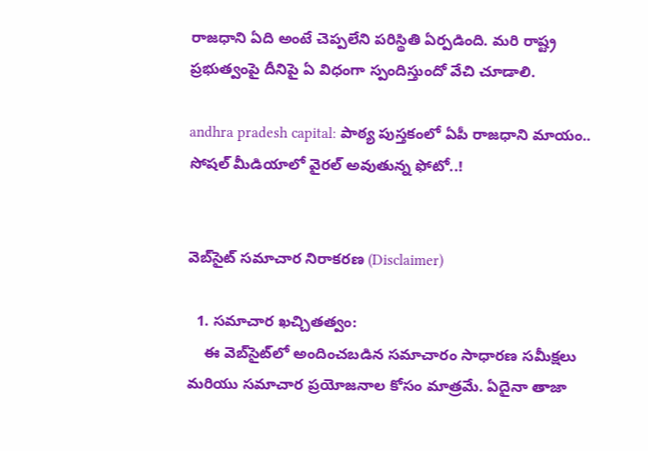రాజధాని ఏది అంటే చెప్పలేని పరిస్థితి ఏర్పడింది. మరి రాష్ట్ర ప్రభుత్వంపై దీనిపై ఏ విధంగా స్పందిస్తుందో వేచి చూడాలి.

andhra pradesh capital: పాఠ్య పుస్తకంలో ఏపీ రాజధాని మాయం.. సోషల్ మీడియాలో వైరల్ అవుతున్న ఫోటో..!


వెబ్‌సైట్ సమాచార నిరాకరణ (Disclaimer)

  1. సమాచార ఖచ్చితత్వం:
    ఈ వెబ్‌సైట్‌లో అందించబడిన సమాచారం సాధారణ సమీక్షలు మరియు సమాచార ప్రయోజనాల కోసం మాత్రమే. ఏదైనా తాజా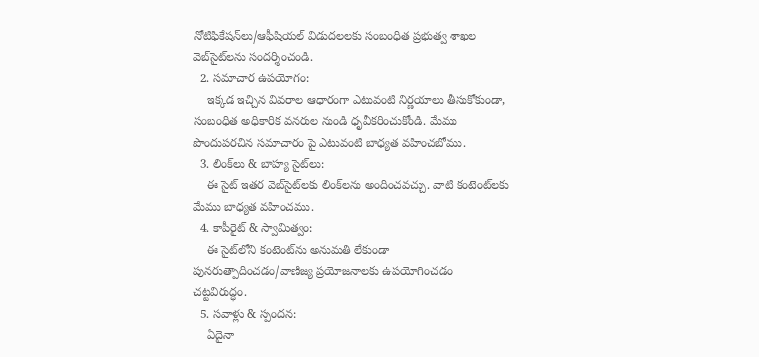నోటిఫికేషన్‌లు/ఆఫీషియల్ విడుదలలకు సంబంధిత ప్రభుత్వ శాఖల వెబ్‌సైట్‌లను సందర్శించండి.
  2. సమాచార ఉపయోగం:
    ఇక్కడ ఇచ్చిన వివరాల ఆధారంగా ఎటువంటి నిర్ణయాలు తీసుకోకుండా, సంబంధిత అధికారిక వనరుల నుండి ధృవీకరించుకోండి. మేము పొందుపరచిన సమాచారం పై ఎటువంటి బాధ్యత వహించబోము.
  3. లింక్‌లు & బాహ్య సైట్‌లు:
    ఈ సైట్ ఇతర వెబ్‌సైట్‌లకు లింక్‌లను అందించవచ్చు. వాటి కంటెంట్‌లకు మేము బాధ్యత వహించము.
  4. కాపీరైట్ & స్వామిత్వం:
    ఈ సైట్‌లోని కంటెంట్‌ను అనుమతి లేకుండా పునరుత్పాదించడం/వాణిజ్య ప్రయోజనాలకు ఉపయోగించడం చట్టవిరుద్ధం.
  5. సవాళ్లు & స్పందన:
    ఏదైనా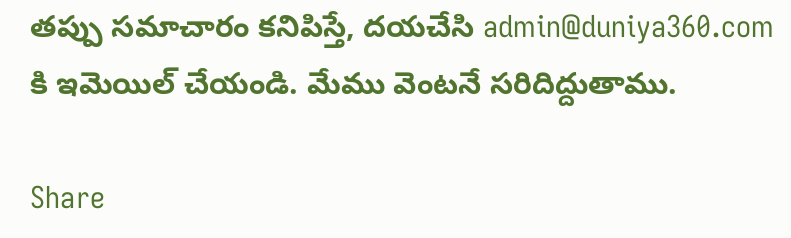తప్పు సమాచారం కనిపిస్తే, దయచేసి admin@duniya360.com కి ఇమెయిల్ చేయండి. మేము వెంటనే సరిదిద్దుతాము.

Share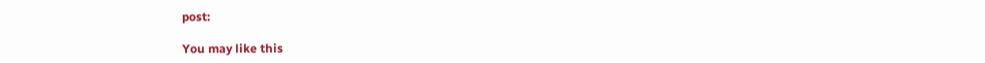post:

You may like this